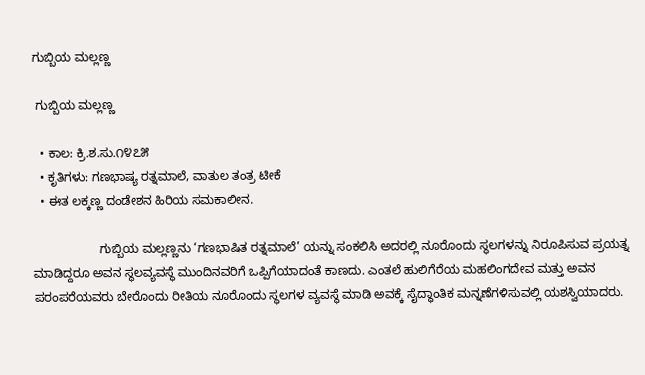ಗುಬ್ಬಿಯ ಮಲ್ಲಣ್ಣ

 ಗುಬ್ಬಿಯ ಮಲ್ಲಣ್ಣ

  • ಕಾಲ: ಕ್ರಿ.ಶ.ಸು.೧೪೭೫
  • ಕೃತಿಗಳು: ಗಣಭಾಷ್ಯ ರತ್ನಮಾಲೆ, ವಾತುಲ ತಂತ್ರ ಟೀಕೆ
  • ಈತ ಲಕ್ಕಣ್ಣ ದಂಡೇಶನ ಹಿರಿಯ ಸಮಕಾಲೀನ.

                   ಗುಬ್ಬಿಯ ಮಲ್ಲಣ್ಣನು ‘ಗಣಭಾಷಿತ ರತ್ನಮಾಲೆ’ ಯನ್ನು ಸಂಕಲಿಸಿ ಅದರಲ್ಲಿ ನೂರೊಂದು ಸ್ಥಲಗಳನ್ನು ನಿರೂಪಿಸುವ ಪ್ರಯತ್ನ ಮಾಡಿದ್ದರೂ ಅವನ ಸ್ಥಲವ್ಯವಸ್ಥೆ ಮುಂದಿನವರಿಗೆ ಒಪ್ಪಿಗೆಯಾದಂತೆ ಕಾಣದು. ಎಂತಲೆ ಹುಲಿಗೆರೆಯ ಮಹಲಿಂಗದೇವ ಮತ್ತು ಅವನ ಪರಂಪರೆಯವರು ಬೇರೊಂದು ರೀತಿಯ ನೂರೊಂದು ಸ್ಥಲಗಳ ವ್ಯವಸ್ಥೆ ಮಾಡಿ ಅವಕ್ಕೆ ಸೈದ್ಧಾಂತಿಕ ಮನ್ನಣೆಗಳಿಸುವಲ್ಲಿ ಯಶಸ್ವಿಯಾದರು.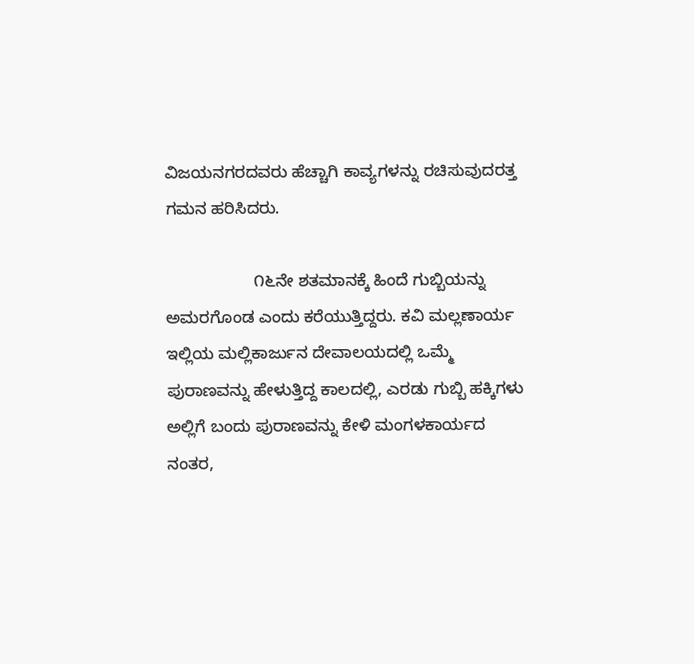ವಿಜಯನಗರದವರು ಹೆಚ್ಚಾಗಿ ಕಾವ್ಯಗಳನ್ನು ರಚಿಸುವುದರತ್ತ ಗಮನ ಹರಿಸಿದರು.

                   ೧೬ನೇ ಶತಮಾನಕ್ಕೆ ಹಿಂದೆ ಗುಬ್ಬಿಯನ್ನು ಅಮರಗೊಂಡ ಎಂದು ಕರೆಯುತ್ತಿದ್ದರು. ಕವಿ ಮಲ್ಲಣಾರ್ಯ ಇಲ್ಲಿಯ ಮಲ್ಲಿಕಾರ್ಜುನ ದೇವಾಲಯದಲ್ಲಿ ಒಮ್ಮೆ ಪುರಾಣವನ್ನು ಹೇಳುತ್ತಿದ್ದ ಕಾಲದಲ್ಲಿ, ಎರಡು ಗುಬ್ಬಿ ಹಕ್ಕಿಗಳು ಅಲ್ಲಿಗೆ ಬಂದು ಪುರಾಣವನ್ನು ಕೇಳಿ ಮಂಗಳಕಾರ್ಯದ ನಂತರ,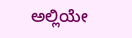ಅಲ್ಲಿಯೇ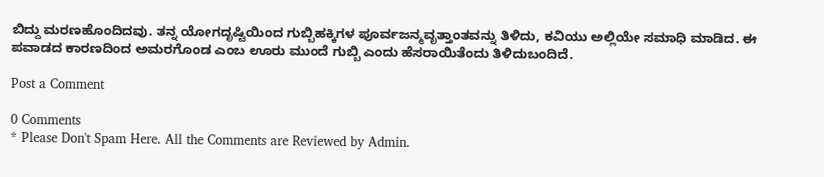ಬಿದ್ದು ಮರಣಹೊಂದಿದವು. ತನ್ನ ಯೋಗದೃಷ್ಟಿಯಿಂದ ಗುಬ್ಬಿಹಕ್ಕಿಗಳ ಪೂರ್ವಜನ್ಮವೃತ್ತಾಂತವನ್ನು ತಿಳಿದು, ಕವಿಯು ಅಲ್ಲಿಯೇ ಸಮಾಧಿ ಮಾಡಿದ. ಈ ಪವಾಡದ ಕಾರಣದಿಂದ ಅಮರಗೊಂಡ ಎಂಬ ಊರು ಮುಂದೆ ಗುಬ್ಬಿ ಎಂದು ಹೆಸರಾಯಿತೆಂದು ತಿಳಿದುಬಂದಿದೆ.

Post a Comment

0 Comments
* Please Don't Spam Here. All the Comments are Reviewed by Admin.